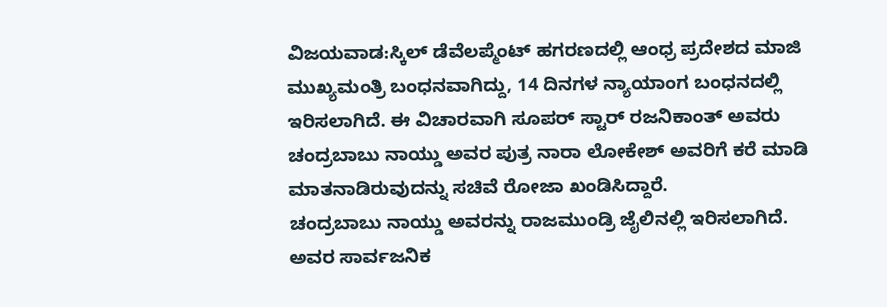ವಿಜಯವಾಡ:ಸ್ಕಿಲ್ ಡೆವೆಲಪ್ಮೆಂಟ್ ಹಗರಣದಲ್ಲಿ ಆಂಧ್ರ ಪ್ರದೇಶದ ಮಾಜಿ ಮುಖ್ಯಮಂತ್ರಿ ಬಂಧನವಾಗಿದ್ದು, 14 ದಿನಗಳ ನ್ಯಾಯಾಂಗ ಬಂಧನದಲ್ಲಿ ಇರಿಸಲಾಗಿದೆ. ಈ ವಿಚಾರವಾಗಿ ಸೂಪರ್ ಸ್ಟಾರ್ ರಜನಿಕಾಂತ್ ಅವರು ಚಂದ್ರಬಾಬು ನಾಯ್ಡು ಅವರ ಪುತ್ರ ನಾರಾ ಲೋಕೇಶ್ ಅವರಿಗೆ ಕರೆ ಮಾಡಿ ಮಾತನಾಡಿರುವುದನ್ನು ಸಚಿವೆ ರೋಜಾ ಖಂಡಿಸಿದ್ದಾರೆ.
ಚಂದ್ರಬಾಬು ನಾಯ್ಡು ಅವರನ್ನು ರಾಜಮುಂಡ್ರಿ ಜೈಲಿನಲ್ಲಿ ಇರಿಸಲಾಗಿದೆ. ಅವರ ಸಾರ್ವಜನಿಕ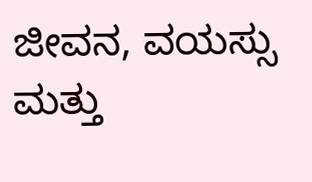ಜೀವನ, ವಯಸ್ಸು ಮತ್ತು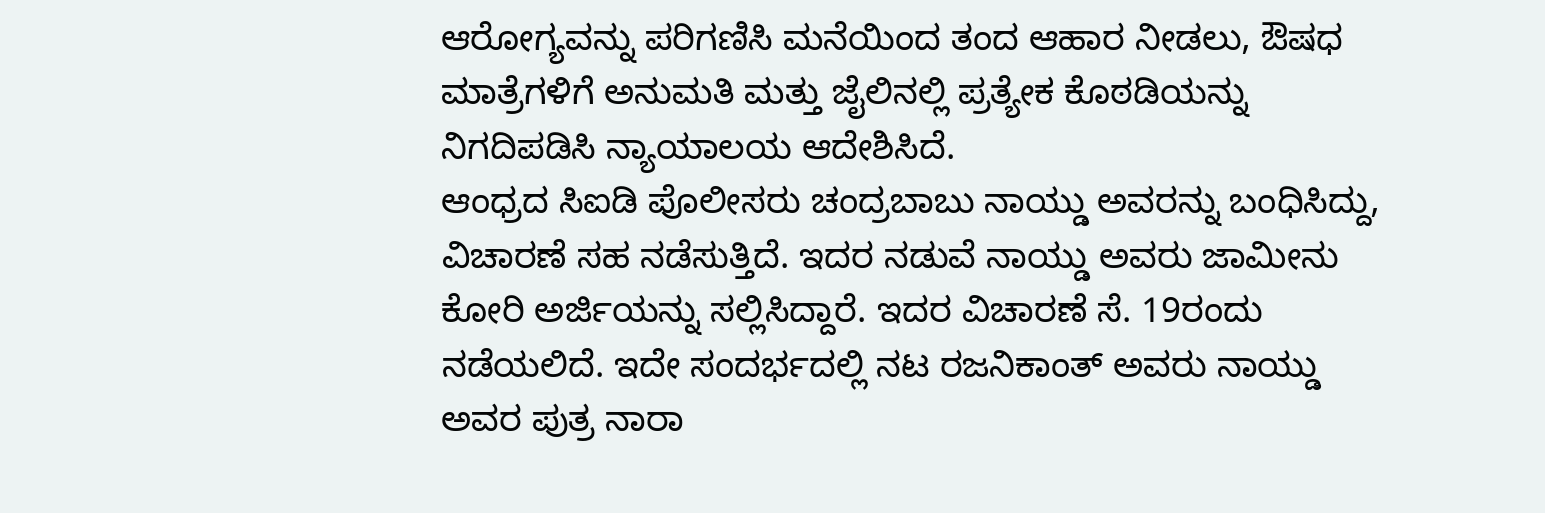ಆರೋಗ್ಯವನ್ನು ಪರಿಗಣಿಸಿ ಮನೆಯಿಂದ ತಂದ ಆಹಾರ ನೀಡಲು, ಔಷಧ ಮಾತ್ರೆಗಳಿಗೆ ಅನುಮತಿ ಮತ್ತು ಜೈಲಿನಲ್ಲಿ ಪ್ರತ್ಯೇಕ ಕೊಠಡಿಯನ್ನು ನಿಗದಿಪಡಿಸಿ ನ್ಯಾಯಾಲಯ ಆದೇಶಿಸಿದೆ.
ಆಂಧ್ರದ ಸಿಐಡಿ ಪೊಲೀಸರು ಚಂದ್ರಬಾಬು ನಾಯ್ಡು ಅವರನ್ನು ಬಂಧಿಸಿದ್ದು, ವಿಚಾರಣೆ ಸಹ ನಡೆಸುತ್ತಿದೆ. ಇದರ ನಡುವೆ ನಾಯ್ಡು ಅವರು ಜಾಮೀನು ಕೋರಿ ಅರ್ಜಿಯನ್ನು ಸಲ್ಲಿಸಿದ್ದಾರೆ. ಇದರ ವಿಚಾರಣೆ ಸೆ. 19ರಂದು ನಡೆಯಲಿದೆ. ಇದೇ ಸಂದರ್ಭದಲ್ಲಿ ನಟ ರಜನಿಕಾಂತ್ ಅವರು ನಾಯ್ಡು ಅವರ ಪುತ್ರ ನಾರಾ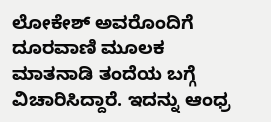ಲೋಕೇಶ್ ಅವರೊಂದಿಗೆ ದೂರವಾಣಿ ಮೂಲಕ ಮಾತನಾಡಿ ತಂದೆಯ ಬಗ್ಗೆ ವಿಚಾರಿಸಿದ್ದಾರೆ. ಇದನ್ನು ಆಂಧ್ರ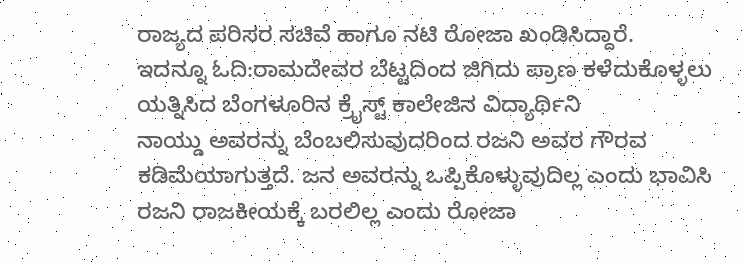ರಾಜ್ಯದ ಪರಿಸರ ಸಚಿವೆ ಹಾಗೂ ನಟಿ ರೋಜಾ ಖಂಡಿಸಿದ್ದಾರೆ.
ಇದನ್ನೂ ಓದಿ:ರಾಮದೇವರ ಬೆಟ್ಟದಿಂದ ಜಿಗಿದು ಪ್ರಾಣ ಕಳೆದುಕೊಳ್ಳಲು ಯತ್ನಿಸಿದ ಬೆಂಗಳೂರಿನ ಕ್ರೈಸ್ಟ್ ಕಾಲೇಜಿನ ವಿದ್ಯಾರ್ಥಿನಿ
ನಾಯ್ಡು ಅವರನ್ನು ಬೆಂಬಲಿಸುವುದರಿಂದ ರಜನಿ ಅವರ ಗೌರವ ಕಡಿಮೆಯಾಗುತ್ತದೆ. ಜನ ಅವರನ್ನು ಒಪ್ಪಿಕೊಳ್ಳುವುದಿಲ್ಲ ಎಂದು ಭಾವಿಸಿ ರಜನಿ ರಾಜಕೀಯಕ್ಕೆ ಬರಲಿಲ್ಲ ಎಂದು ರೋಜಾ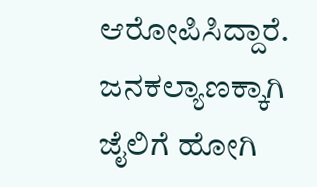ಆರೋಪಿಸಿದ್ದಾರೆ. ಜನಕಲ್ಯಾಣಕ್ಕಾಗಿ ಜೈಲಿಗೆ ಹೋಗಿ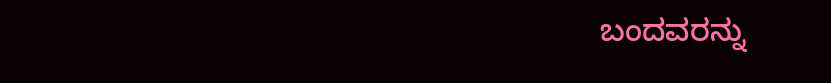ಬಂದವರನ್ನು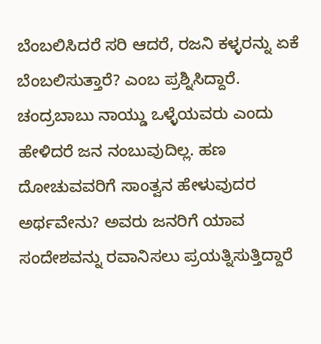ಬೆಂಬಲಿಸಿದರೆ ಸರಿ ಆದರೆ, ರಜನಿ ಕಳ್ಳರನ್ನು ಏಕೆ ಬೆಂಬಲಿಸುತ್ತಾರೆ? ಎಂಬ ಪ್ರಶ್ನಿಸಿದ್ದಾರೆ.
ಚಂದ್ರಬಾಬು ನಾಯ್ಡು ಒಳ್ಳೆಯವರು ಎಂದು ಹೇಳಿದರೆ ಜನ ನಂಬುವುದಿಲ್ಲ. ಹಣ ದೋಚುವವರಿಗೆ ಸಾಂತ್ವನ ಹೇಳುವುದರ ಅರ್ಥವೇನು? ಅವರು ಜನರಿಗೆ ಯಾವ ಸಂದೇಶವನ್ನು ರವಾನಿಸಲು ಪ್ರಯತ್ನಿಸುತ್ತಿದ್ದಾರೆ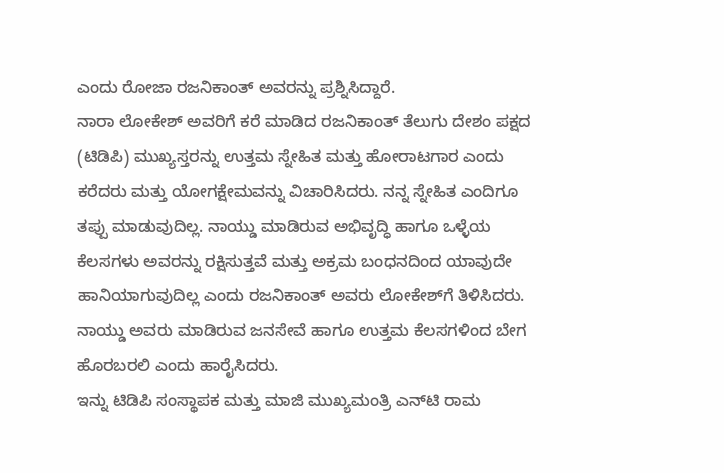ಎಂದು ರೋಜಾ ರಜನಿಕಾಂತ್ ಅವರನ್ನು ಪ್ರಶ್ನಿಸಿದ್ದಾರೆ.
ನಾರಾ ಲೋಕೇಶ್ ಅವರಿಗೆ ಕರೆ ಮಾಡಿದ ರಜನಿಕಾಂತ್ ತೆಲುಗು ದೇಶಂ ಪಕ್ಷದ (ಟಿಡಿಪಿ) ಮುಖ್ಯಸ್ತರನ್ನು ಉತ್ತಮ ಸ್ನೇಹಿತ ಮತ್ತು ಹೋರಾಟಗಾರ ಎಂದು ಕರೆದರು ಮತ್ತು ಯೋಗಕ್ಷೇಮವನ್ನು ವಿಚಾರಿಸಿದರು. ನನ್ನ ಸ್ನೇಹಿತ ಎಂದಿಗೂ ತಪ್ಪು ಮಾಡುವುದಿಲ್ಲ. ನಾಯ್ಡು ಮಾಡಿರುವ ಅಭಿವೃದ್ಧಿ ಹಾಗೂ ಒಳ್ಳೆಯ ಕೆಲಸಗಳು ಅವರನ್ನು ರಕ್ಷಿಸುತ್ತವೆ ಮತ್ತು ಅಕ್ರಮ ಬಂಧನದಿಂದ ಯಾವುದೇ ಹಾನಿಯಾಗುವುದಿಲ್ಲ ಎಂದು ರಜನಿಕಾಂತ್ ಅವರು ಲೋಕೇಶ್‌ಗೆ ತಿಳಿಸಿದರು. ನಾಯ್ಡು ಅವರು ಮಾಡಿರುವ ಜನಸೇವೆ ಹಾಗೂ ಉತ್ತಮ ಕೆಲಸಗಳಿಂದ ಬೇಗ ಹೊರಬರಲಿ ಎಂದು ಹಾರೈಸಿದರು.
ಇನ್ನು ಟಿಡಿಪಿ ಸಂಸ್ಥಾಪಕ ಮತ್ತು ಮಾಜಿ ಮುಖ್ಯಮಂತ್ರಿ ಎನ್‌ಟಿ ರಾಮ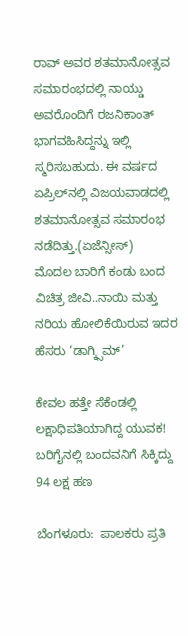ರಾವ್ ಅವರ ಶತಮಾನೋತ್ಸವ ಸಮಾರಂಭದಲ್ಲಿ ನಾಯ್ಡು ಅವರೊಂದಿಗೆ ರಜನಿಕಾಂತ್ ಭಾಗವಹಿಸಿದ್ದನ್ನು ಇಲ್ಲಿ ಸ್ಮರಿಸಬಹುದು. ಈ ವರ್ಷದ ಏಪ್ರಿಲ್‌ನಲ್ಲಿ ವಿಜಯವಾಡದಲ್ಲಿ ಶತಮಾನೋತ್ಸವ ಸಮಾರಂಭ ನಡೆದಿತ್ತು.(ಏಜೆನ್ಸೀಸ್)
ಮೊದಲ ಬಾರಿಗೆ ಕಂಡು ಬಂದ ವಿಚಿತ್ರ ಜೀವಿ..ನಾಯಿ ಮತ್ತು ನರಿಯ ಹೋಲಿಕೆಯಿರುವ ಇದರ ಹೆಸರು ‘ಡಾಗ್ಕ್ಸಿಮ್’

ಕೇವಲ ಹತ್ತೇ ಸೆಕೆಂಡಲ್ಲಿ ಲಕ್ಷಾಧಿಪತಿಯಾಗಿದ್ದ ಯುವಕ! ಬರಿಗೈನಲ್ಲಿ ಬಂದವನಿಗೆ ಸಿಕ್ಕಿದ್ದು 94 ಲಕ್ಷ ಹಣ

ಬೆಂಗಳೂರು:  ಪಾಲಕರು ಪ್ರತಿ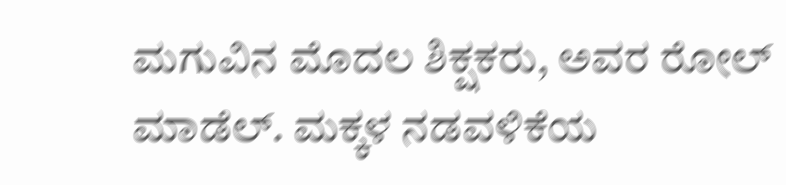ಮಗುವಿನ ಮೊದಲ ಶಿಕ್ಷಕರು, ಅವರ ರೋಲ್ ಮಾಡೆಲ್. ಮಕ್ಕಳ ನಡವಳಿಕೆಯ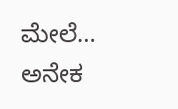ಮೇಲೆ…
ಅನೇಕ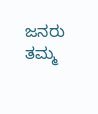ಜನರು ತಮ್ಮ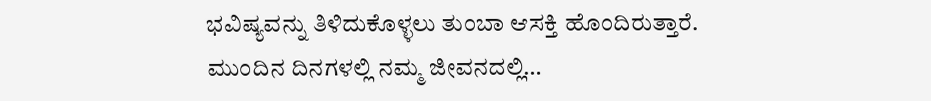ಭವಿಷ್ಯವನ್ನು ತಿಳಿದುಕೊಳ್ಳಲು ತುಂಬಾ ಆಸಕ್ತಿ ಹೊಂದಿರುತ್ತಾರೆ. ಮುಂದಿನ ದಿನಗಳಲ್ಲಿ ನಮ್ಮ ಜೀವನದಲ್ಲಿ…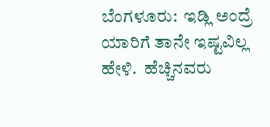ಬೆಂಗಳೂರು:  ಇಡ್ಲಿ ಅಂದ್ರೆ ಯಾರಿಗೆ ತಾನೇ ಇಷ್ಟವಿಲ್ಲ ಹೇಳಿ.  ಹೆಚ್ಚಿನವರು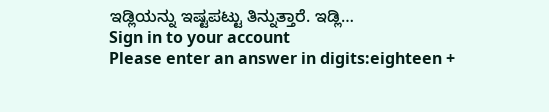ಇಡ್ಲಿಯನ್ನು ಇಷ್ಟಪಟ್ಟು ತಿನ್ನುತ್ತಾರೆ. ಇಡ್ಲಿ…
Sign in to your account
Please enter an answer in digits:eighteen +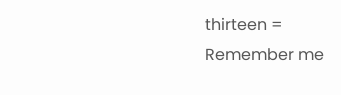thirteen =
Remember me